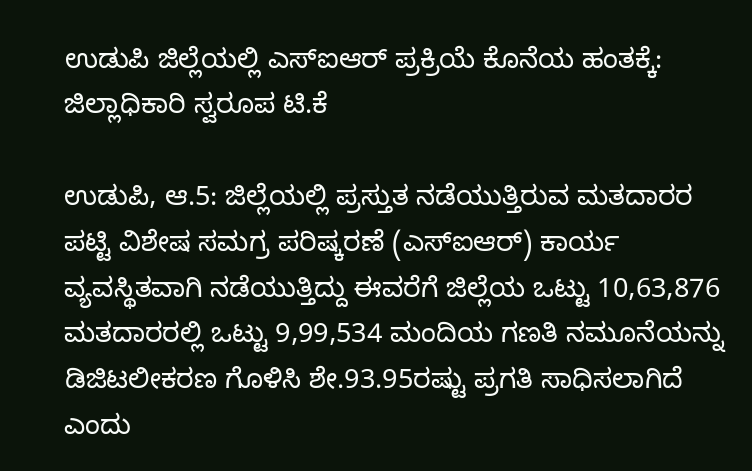ಉಡುಪಿ ಜಿಲ್ಲೆಯಲ್ಲಿ ಎಸ್ಐಆರ್ ಪ್ರಕ್ರಿಯೆ ಕೊನೆಯ ಹಂತಕ್ಕೆ: ಜಿಲ್ಲಾಧಿಕಾರಿ ಸ್ವರೂಪ ಟಿ.ಕೆ

ಉಡುಪಿ, ಆ.5: ಜಿಲ್ಲೆಯಲ್ಲಿ ಪ್ರಸ್ತುತ ನಡೆಯುತ್ತಿರುವ ಮತದಾರರ ಪಟ್ಟಿ ವಿಶೇಷ ಸಮಗ್ರ ಪರಿಷ್ಕರಣೆ (ಎಸ್ಐಆರ್) ಕಾರ್ಯ ವ್ಯವಸ್ಥಿತವಾಗಿ ನಡೆಯುತ್ತಿದ್ದು ಈವರೆಗೆ ಜಿಲ್ಲೆಯ ಒಟ್ಟು 10,63,876 ಮತದಾರರಲ್ಲಿ ಒಟ್ಟು 9,99,534 ಮಂದಿಯ ಗಣತಿ ನಮೂನೆಯನ್ನು ಡಿಜಿಟಲೀಕರಣ ಗೊಳಿಸಿ ಶೇ.93.95ರಷ್ಟು ಪ್ರಗತಿ ಸಾಧಿಸಲಾಗಿದೆ ಎಂದು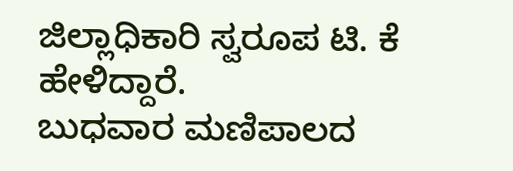ಜಿಲ್ಲಾಧಿಕಾರಿ ಸ್ವರೂಪ ಟಿ. ಕೆ ಹೇಳಿದ್ದಾರೆ.
ಬುಧವಾರ ಮಣಿಪಾಲದ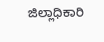ಜಿಲ್ಲಾಧಿಕಾರಿ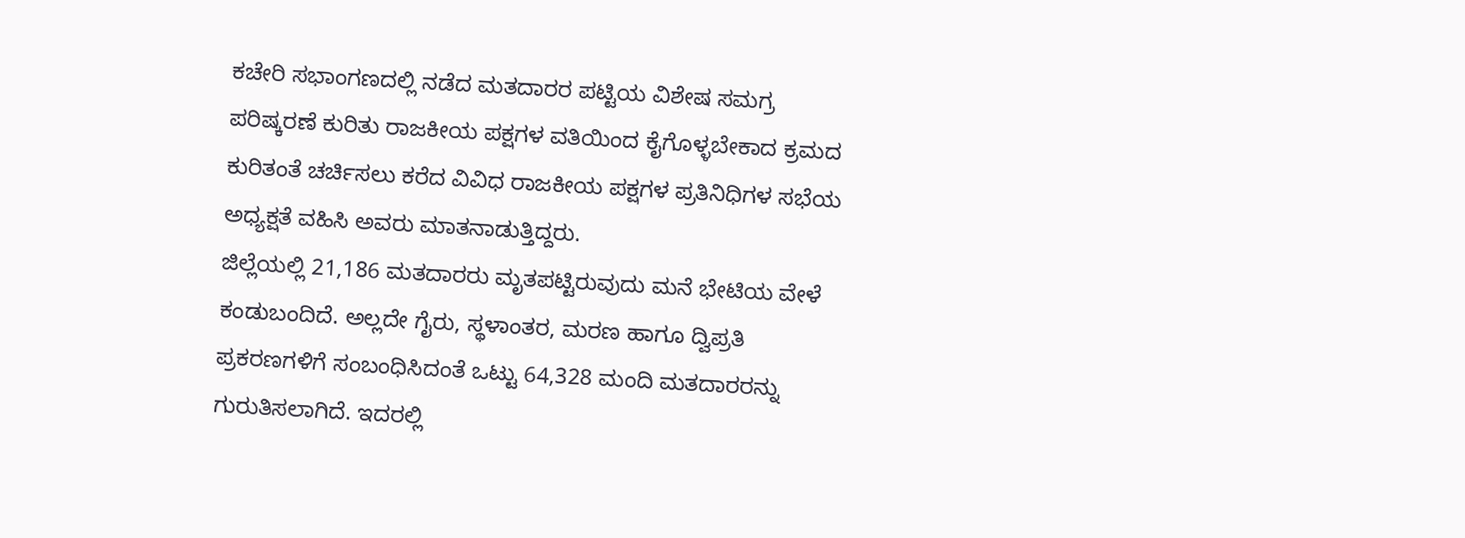ಕಚೇರಿ ಸಭಾಂಗಣದಲ್ಲಿ ನಡೆದ ಮತದಾರರ ಪಟ್ಟಿಯ ವಿಶೇಷ ಸಮಗ್ರ ಪರಿಷ್ಕರಣೆ ಕುರಿತು ರಾಜಕೀಯ ಪಕ್ಷಗಳ ವತಿಯಿಂದ ಕೈಗೊಳ್ಳಬೇಕಾದ ಕ್ರಮದ ಕುರಿತಂತೆ ಚರ್ಚಿಸಲು ಕರೆದ ವಿವಿಧ ರಾಜಕೀಯ ಪಕ್ಷಗಳ ಪ್ರತಿನಿಧಿಗಳ ಸಭೆಯ ಅಧ್ಯಕ್ಷತೆ ವಹಿಸಿ ಅವರು ಮಾತನಾಡುತ್ತಿದ್ದರು.
ಜಿಲ್ಲೆಯಲ್ಲಿ 21,186 ಮತದಾರರು ಮೃತಪಟ್ಟಿರುವುದು ಮನೆ ಭೇಟಿಯ ವೇಳೆ ಕಂಡುಬಂದಿದೆ. ಅಲ್ಲದೇ ಗೈರು, ಸ್ಥಳಾಂತರ, ಮರಣ ಹಾಗೂ ದ್ವಿಪ್ರತಿ ಪ್ರಕರಣಗಳಿಗೆ ಸಂಬಂಧಿಸಿದಂತೆ ಒಟ್ಟು 64,328 ಮಂದಿ ಮತದಾರರನ್ನು ಗುರುತಿಸಲಾಗಿದೆ. ಇದರಲ್ಲಿ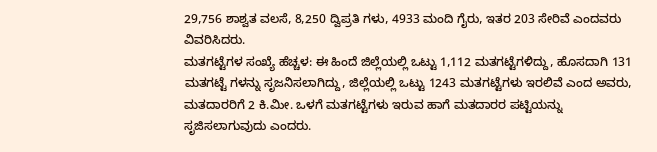29,756 ಶಾಶ್ವತ ವಲಸೆ, 8,250 ದ್ವಿಪ್ರತಿ ಗಳು, 4933 ಮಂದಿ ಗೈರು, ಇತರ 203 ಸೇರಿವೆ ಎಂದವರು ವಿವರಿಸಿದರು.
ಮತಗಟ್ಟೆಗಳ ಸಂಖ್ಯೆ ಹೆಚ್ಚಳ: ಈ ಹಿಂದೆ ಜಿಲ್ಲೆಯಲ್ಲಿ ಒಟ್ಟು 1,112 ಮತಗಟ್ಟೆಗಳಿದ್ದು, ಹೊಸದಾಗಿ 131 ಮತಗಟ್ಟೆ ಗಳನ್ನು ಸೃಜನಿಸಲಾಗಿದ್ದು, ಜಿಲ್ಲೆಯಲ್ಲಿ ಒಟ್ಟು 1243 ಮತಗಟ್ಟೆಗಳು ಇರಲಿವೆ ಎಂದ ಅವರು, ಮತದಾರರಿಗೆ 2 ಕಿ.ಮೀ. ಒಳಗೆ ಮತಗಟ್ಟೆಗಳು ಇರುವ ಹಾಗೆ ಮತದಾರರ ಪಟ್ಟಿಯನ್ನು ಸೃಜಿಸಲಾಗುವುದು ಎಂದರು.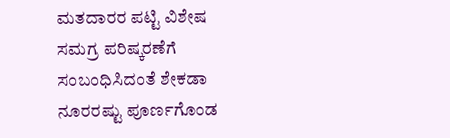ಮತದಾರರ ಪಟ್ಟಿ ವಿಶೇಷ ಸಮಗ್ರ ಪರಿಷ್ಕರಣೆಗೆ ಸಂಬಂಧಿಸಿದಂತೆ ಶೇಕಡಾ ನೂರರಷ್ಟು ಪೂರ್ಣಗೊಂಡ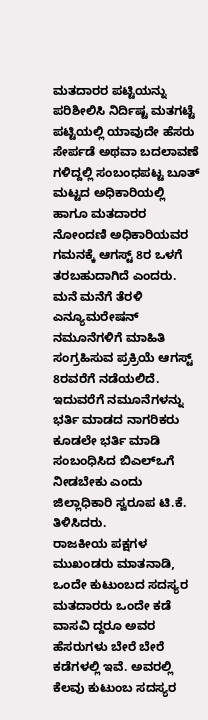ಮತದಾರರ ಪಟ್ಟಿಯನ್ನು ಪರಿಶೀಲಿಸಿ ನಿರ್ದಿಷ್ಟ ಮತಗಟ್ಟೆ ಪಟ್ಟಿಯಲ್ಲಿ ಯಾವುದೇ ಹೆಸರು ಸೇರ್ಪಡೆ ಅಥವಾ ಬದಲಾವಣೆ ಗಳಿದ್ದಲ್ಲಿ ಸಂಬಂಧಪಟ್ಟ ಬೂತ್ ಮಟ್ಟದ ಅಧಿಕಾರಿಯಲ್ಲಿ ಹಾಗೂ ಮತದಾರರ ನೋಂದಣಿ ಅಧಿಕಾರಿಯವರ ಗಮನಕ್ಕೆ ಆಗಸ್ಟ್ 8ರ ಒಳಗೆ ತರಬಹುದಾಗಿದೆ ಎಂದರು.
ಮನೆ ಮನೆಗೆ ತೆರಳಿ ಎನ್ಯೂಮರೇಷನ್ ನಮೂನೆಗಳಿಗೆ ಮಾಹಿತಿ ಸಂಗ್ರಹಿಸುವ ಪ್ರಕ್ರಿಯೆ ಆಗಸ್ಟ್ 8ರವರೆಗೆ ನಡೆಯಲಿದೆ. ಇದುವರೆಗೆ ನಮೂನೆಗಳನ್ನು ಭರ್ತಿ ಮಾಡದ ನಾಗರಿಕರು ಕೂಡಲೇ ಭರ್ತಿ ಮಾಡಿ ಸಂಬಂಧಿಸಿದ ಬಿಎಲ್ಒಗೆ ನೀಡಬೇಕು ಎಂದು ಜಿಲ್ಲಾಧಿಕಾರಿ ಸ್ವರೂಪ ಟಿ.ಕೆ. ತಿಳಿಸಿದರು.
ರಾಜಕೀಯ ಪಕ್ಷಗಳ ಮುಖಂಡರು ಮಾತನಾಡಿ, ಒಂದೇ ಕುಟುಂಬದ ಸದಸ್ಯರ ಮತದಾರರು ಒಂದೇ ಕಡೆ ವಾಸವಿ ದ್ದರೂ ಅವರ ಹೆಸರುಗಳು ಬೇರೆ ಬೇರೆ ಕಡೆಗಳಲ್ಲಿ ಇವೆ. ಅವರಲ್ಲಿ ಕೆಲವು ಕುಟುಂಬ ಸದಸ್ಯರ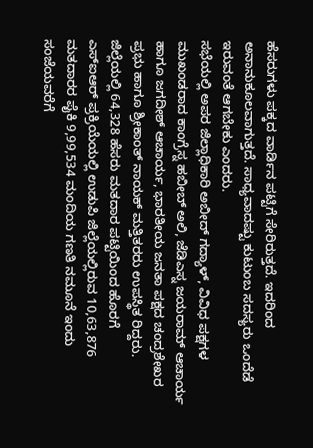ಹೆಸರುಗಳು ಪಕ್ಕದ ವಾರ್ಡಿನ ಪಟ್ಟಿಗೆ ಸೇರಿರುತ್ತದೆ. ಇದರಿಂದ ಅನಾನುಕೂಲವಾಗುತ್ತದೆ. ಸಾಧ್ಯವಾದಷ್ಟು ಕುಟುಂಬ ಸದಸ್ಯರು ಒಂದೆಡೆ ಇರುವಂತೆ ಆಗಬೇಕು ಎಂದರು.
ಸಭೆಯಲ್ಲಿ ಅಪರ ಜಿಲ್ಲಾಧಿಕಾರಿ ಅಬೀದ್ ಗದ್ಯಾಳ್, ವಿವಿಧ ಪಕ್ಷಗಳ ಮುಖಂಡರಾದ ಕಾಂಗ್ರೆಸ್ನ ಹಬೀಬ್ ಅಲಿ, ಜೆಡಿಎಸ್ನ ಜಯರಾಮ್ ಆಚಾರ್ಯ ಹಾಗೂ ಜಗದೀಶ್ ಆಚಾರ್ಯ, ಭಾರತೀಯ ಜನತಾ ಪಕ್ಷದ ಚಂದ್ರಶೇಖರ ಪ್ರಭು ಹಾಗೂ ಶ್ರೀಕಾಂತ್ ನಾಯಕ್ ಮತ್ತಿತರರು ಉಪಸ್ಥಿತ ರಿದ್ದರು.
ಜಿಲ್ಲೆಯಲ್ಲಿ 64,328 ಹೆಸರು ಮತದಾರ ಪಟ್ಟಿಯಿಂದ ಹೊರಗೆ
ಎಸ್ಐಆರ್ ಪ್ರಕ್ರಿಯೆಯಲ್ಲಿ ಉಡುಪಿ ಜಿಲ್ಲೆಯಲ್ಲಿರುವ 10,63,876 ಮತದಾರರ ಪೈಕಿ 9,99,534 ಮಂದಿಯ ಗಣತಿ ನಮೂನೆ ಇಂದು ಸಂಜೆಯವರೆಗೆ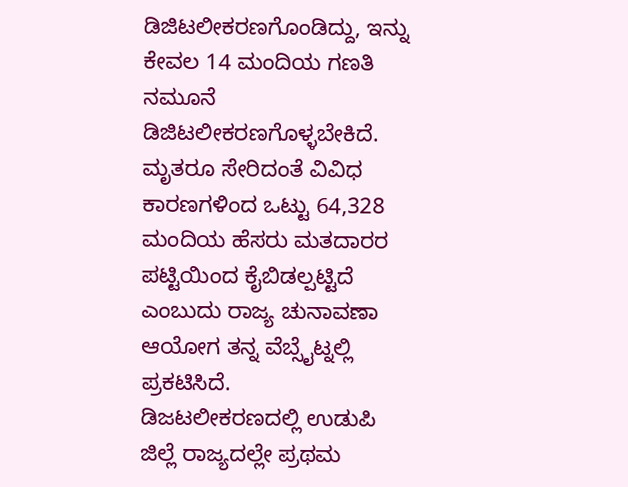ಡಿಜಿಟಲೀಕರಣಗೊಂಡಿದ್ದು, ಇನ್ನು ಕೇವಲ 14 ಮಂದಿಯ ಗಣತಿ ನಮೂನೆ ಡಿಜಿಟಲೀಕರಣಗೊಳ್ಳಬೇಕಿದೆ. ಮೃತರೂ ಸೇರಿದಂತೆ ವಿವಿಧ ಕಾರಣಗಳಿಂದ ಒಟ್ಟು 64,328 ಮಂದಿಯ ಹೆಸರು ಮತದಾರರ ಪಟ್ಟಿಯಿಂದ ಕೈಬಿಡಲ್ಪಟ್ಟಿದೆ ಎಂಬುದು ರಾಜ್ಯ ಚುನಾವಣಾ ಆಯೋಗ ತನ್ನ ವೆಬ್ಸೈಟ್ನಲ್ಲಿ ಪ್ರಕಟಿಸಿದೆ.
ಡಿಜಟಲೀಕರಣದಲ್ಲಿ ಉಡುಪಿ ಜಿಲ್ಲೆ ರಾಜ್ಯದಲ್ಲೇ ಪ್ರಥಮ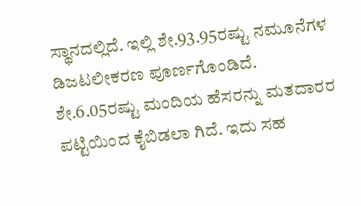ಸ್ಥಾನದಲ್ಲಿದೆ. ಇಲ್ಲಿ ಶೇ.93.95ರಷ್ಟು ನಮೂನೆಗಳ ಡಿಜಟಲೀಕರಣ ಪೂರ್ಣಗೊಂಡಿದೆ. ಶೇ.6.05ರಷ್ಟು ಮಂದಿಯ ಹೆಸರನ್ನು ಮತದಾರರ ಪಟ್ಟಿಯಿಂದ ಕೈಬಿಡಲಾ ಗಿದೆ. ಇದು ಸಹ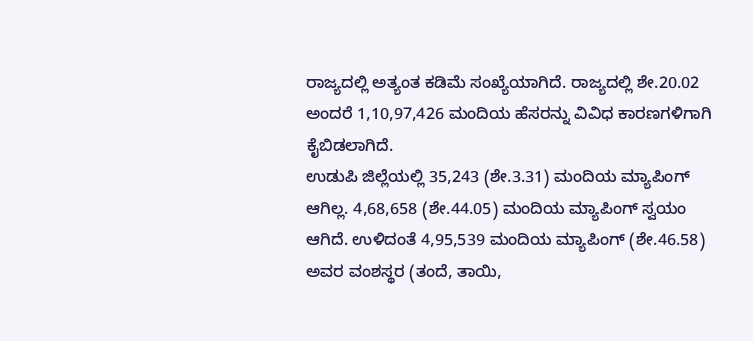ರಾಜ್ಯದಲ್ಲಿ ಅತ್ಯಂತ ಕಡಿಮೆ ಸಂಖ್ಯೆಯಾಗಿದೆ. ರಾಜ್ಯದಲ್ಲಿ ಶೇ.20.02 ಅಂದರೆ 1,10,97,426 ಮಂದಿಯ ಹೆಸರನ್ನು ವಿವಿಧ ಕಾರಣಗಳಿಗಾಗಿ ಕೈಬಿಡಲಾಗಿದೆ.
ಉಡುಪಿ ಜಿಲ್ಲೆಯಲ್ಲಿ 35,243 (ಶೇ.3.31) ಮಂದಿಯ ಮ್ಯಾಪಿಂಗ್ ಆಗಿಲ್ಲ. 4,68,658 (ಶೇ.44.05) ಮಂದಿಯ ಮ್ಯಾಪಿಂಗ್ ಸ್ವಯಂ ಆಗಿದೆ. ಉಳಿದಂತೆ 4,95,539 ಮಂದಿಯ ಮ್ಯಾಪಿಂಗ್ (ಶೇ.46.58) ಅವರ ವಂಶಸ್ಥರ (ತಂದೆ, ತಾಯಿ,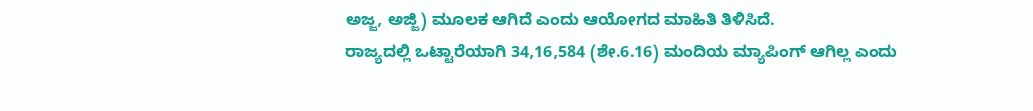ಅಜ್ಜ, ಅಜ್ಜಿ) ಮೂಲಕ ಆಗಿದೆ ಎಂದು ಆಯೋಗದ ಮಾಹಿತಿ ತಿಳಿಸಿದೆ.
ರಾಜ್ಯದಲ್ಲಿ ಒಟ್ಟಾರೆಯಾಗಿ 34,16,584 (ಶೇ.6.16) ಮಂದಿಯ ಮ್ಯಾಪಿಂಗ್ ಆಗಿಲ್ಲ ಎಂದು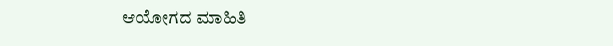ಆಯೋಗದ ಮಾಹಿತಿ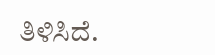ತಿಳಿಸಿದೆ.